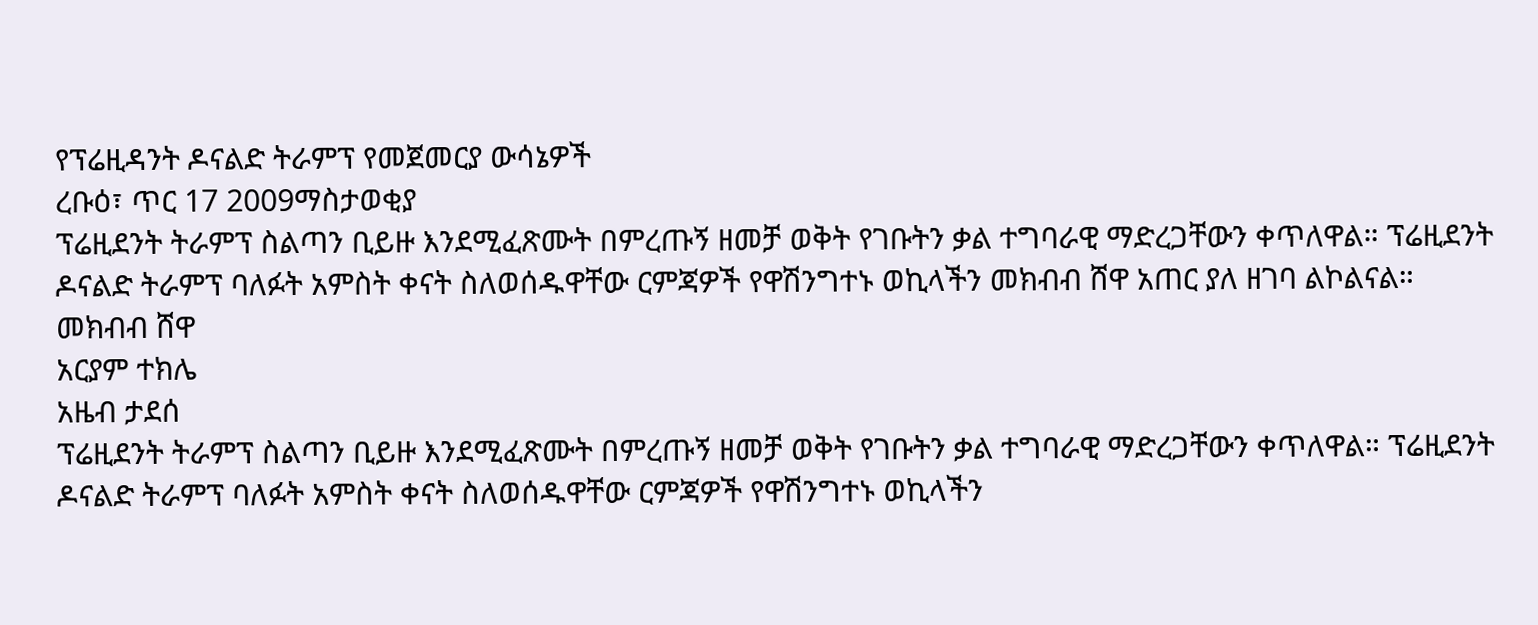የፕሬዚዳንት ዶናልድ ትራምፕ የመጀመርያ ውሳኔዎች
ረቡዕ፣ ጥር 17 2009ማስታወቂያ
ፕሬዚደንት ትራምፕ ስልጣን ቢይዙ እንደሚፈጽሙት በምረጡኝ ዘመቻ ወቅት የገቡትን ቃል ተግባራዊ ማድረጋቸውን ቀጥለዋል። ፕሬዚደንት ዶናልድ ትራምፕ ባለፉት አምስት ቀናት ስለወሰዱዋቸው ርምጃዎች የዋሽንግተኑ ወኪላችን መክብብ ሸዋ አጠር ያለ ዘገባ ልኮልናል።
መክብብ ሸዋ
አርያም ተክሌ
አዜብ ታደሰ
ፕሬዚደንት ትራምፕ ስልጣን ቢይዙ እንደሚፈጽሙት በምረጡኝ ዘመቻ ወቅት የገቡትን ቃል ተግባራዊ ማድረጋቸውን ቀጥለዋል። ፕሬዚደንት ዶናልድ ትራምፕ ባለፉት አምስት ቀናት ስለወሰዱዋቸው ርምጃዎች የዋሽንግተኑ ወኪላችን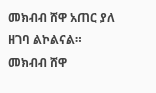መክብብ ሸዋ አጠር ያለ ዘገባ ልኮልናል።
መክብብ ሸዋ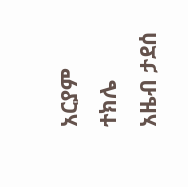አርያም ተክሌ
አዜብ ታደሰ